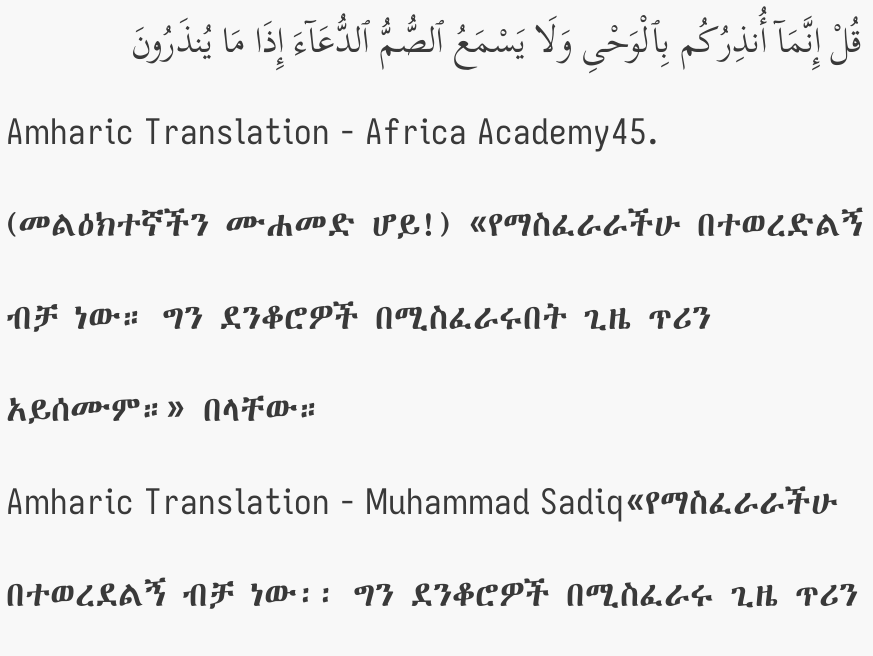قُلْ إِنَّمَآ أُنذِرُكُم بِٱلْوَحْىِ وَلَا يَسْمَعُ ٱلصُّمُّ ٱلدُّعَآءَ إِذَا مَا يُنذَرُونَ
Amharic Translation - Africa Academy45. (መልዕክተኛችን ሙሐመድ ሆይ!) «የማስፈራራችሁ በተወረድልኝ ብቻ ነው። ግን ደንቆሮዎች በሚስፈራሩበት ጊዜ ጥሪን አይሰሙም።» በላቸው።
Amharic Translation - Muhammad Sadiq«የማስፈራራችሁ በተወረደልኝ ብቻ ነው፡፡ ግን ደንቆሮዎች በሚስፈራሩ ጊዜ ጥሪን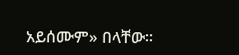አይሰሙም» በላቸው፡፡